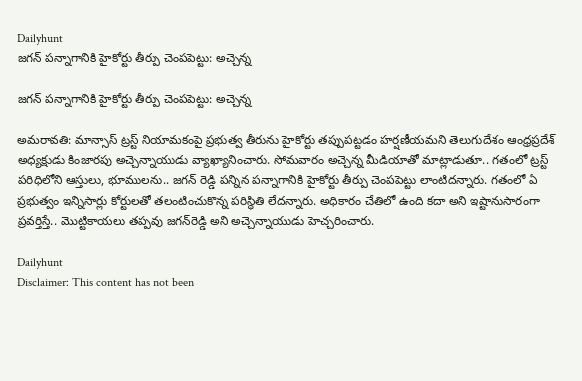Dailyhunt
జగన్ పన్నాగానికి హైకోర్టు తీర్పు చెంపపెట్టు: అచ్చెన్న

జగన్ పన్నాగానికి హైకోర్టు తీర్పు చెంపపెట్టు: అచ్చెన్న

అమరావతి: మాన్సాస్ ట్రస్ట్ నియామకంపై ప్రభుత్వ తీరును హైకోర్టు తప్పుపట్టడం హర్షణీయమని తెలుగుదేశం ఆంధ్రప్రదేశ్ అధ్యక్షుడు కింజారపు అచ్చెన్నాయుడు వ్యాఖ్యానించారు. సోమవారం అచ్చెన్న మీడియాతో మాట్లాడుతూ.. గతంలో ట్రస్ట్ పరిధిలోని ఆస్తులు, భూములను.. జగన్ రెడ్డి పన్నిన పన్నాగానికి హైకోర్టు తీర్పు చెంపపెట్టు లాంటిదన్నారు. గతంలో ఏ ప్రభుత్వం ఇన్నిసార్లు కోర్టులతో తలంటించుకొన్న పరిస్థితి లేదన్నారు. అధికారం చేతిలో ఉంది కదా అని ఇష్టానుసారంగా ప్రవర్తిస్తే.. మొట్టికాయలు తప్పవు జగన్‌రెడ్డి అని అచ్చెన్నాయుడు హెచ్చరించారు.

Dailyhunt
Disclaimer: This content has not been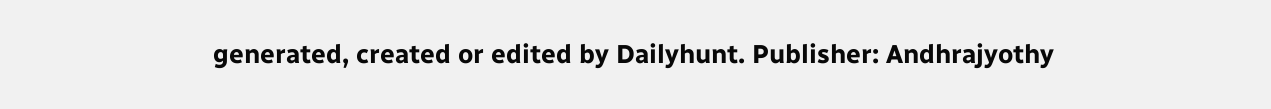generated, created or edited by Dailyhunt. Publisher: Andhrajyothy